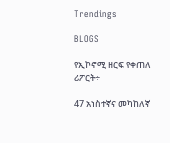Trendings

BLOGS

የኢኮኖሚ ዘርፍ የቀጠለ ሪፖርት÷

47 አነስተኛና መካከለኛ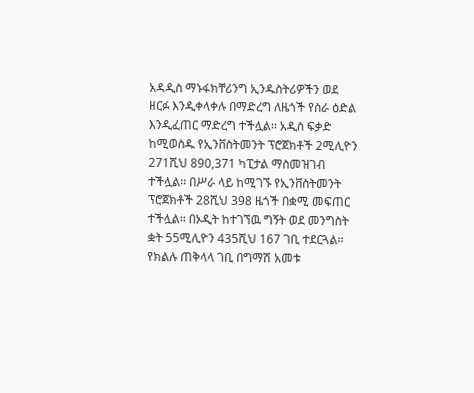አዳዲስ ማኑፋክቸሪንግ ኢንዱስትሪዎችን ወደ ዘርፉ እንዲቀላቀሉ በማድረግ ለዜጎች የስራ ዕድል እንዲፈጠር ማድረግ ተችሏል፡፡ አዲስ ፍቃድ ከሚወስዱ የኢንቨስትመንት ፕሮጀክቶች 2ሚሊዮን 271ሺህ 890,371 ካፒታል ማስመዝገብ ተችሏል፡፡ በሥራ ላይ ከሚገኙ የኢንቨስትመንት ፕሮጀክቶች 28ሺህ 398 ዜጎች በቋሚ መፍጠር ተችሏል፡፡ በኦዲት ከተገኘዉ ግኝት ወደ መንግስት ቋት 55ሚሊዮን 435ሺህ 167 ገቢ ተደርጓል፡፡ የክልሉ ጠቅላላ ገቢ በግማሽ አመቱ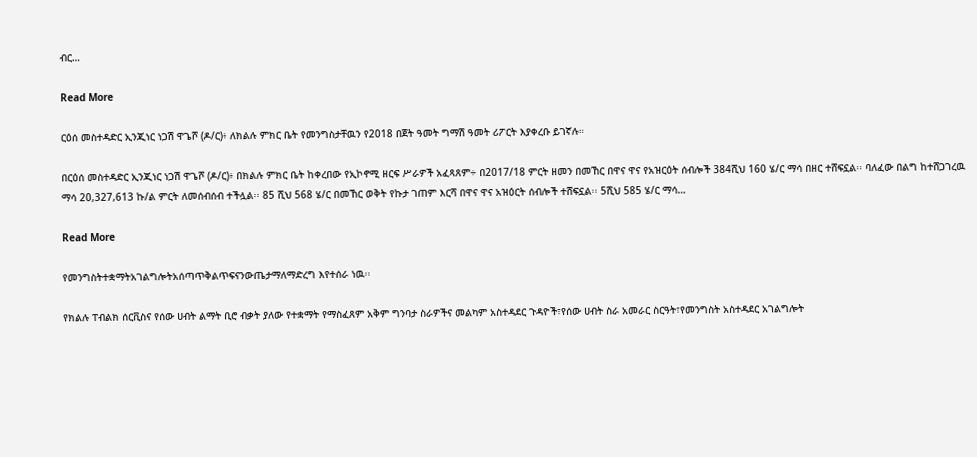ብር…

Read More

ርዕሰ መስተዳድር ኢንጂነር ነጋሽ ዋጌሾ (ዶ/ር)፥ ለክልሉ ምክር ቤት የመንግስታቸዉን የ2018 በጀት ዓመት ግማሽ ዓመት ሪፖርት እያቀረቡ ይገኛሉ።

በርዕሰ መስተዳድር ኢንጂነር ነጋሽ ዋጌሾ (ዶ/ር)፥ በክልሉ ምክር ቤት ከቀረበው የኢኮኖሚ ዘርፍ ሥራዎች አፈጻጸም÷ በ2017/18 ምርት ዘመን በመኸር በዋና ዋና የአዝርዕት ሰብሎች 384ሺህ 160 ሄ/ር ማሳ በዘር ተሸፍኗል፡፡ ባለፈው በልግ ከተሸጋገረዉ ማሳ 20,327,613 ኩ/ል ምርት ለመሰብሰብ ተችሏል፡፡ 85 ሺህ 568 ሄ/ር በመኸር ወቅት የኩታ ገጠም እርሻ በዋና ዋና አዝዕርት ሰብሎች ተሸፍኗል፡፡ 5ሺህ 585 ሄ/ር ማሳ…

Read More

የመንግስትተቋማትአገልግሎትአሰጣጥቅልጥፍናንውጤታማለማድረግ እየተሰራ ነዉ፡፡

የክልሉ ፐብልክ ሰርቪስና የሰው ሀብት ልማት ቢሮ ብቃት ያለው የተቋማት የማስፈጸም አቅም ግንባታ ስራዎችና መልካም አስተዳደር ጉዳዮች፣የሰው ሀብት ስራ አመራር ስርዓት፣የመንግስት አስተዳደር አገልግሎት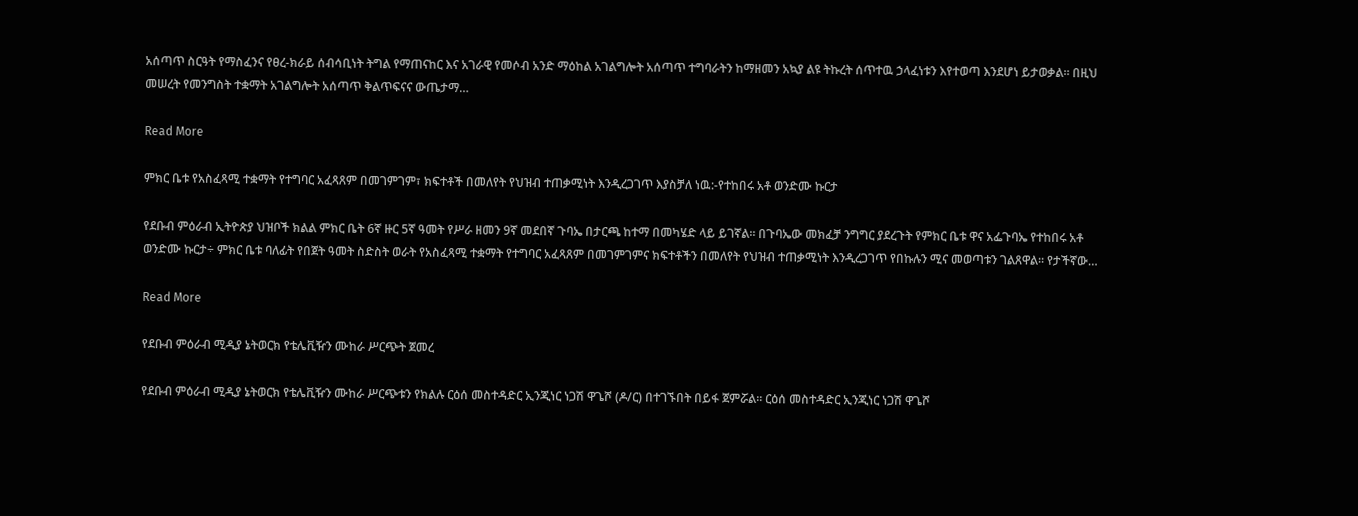አሰጣጥ ስርዓት የማስፈንና የፀረ-ክራይ ሰብሳቢነት ትግል የማጠናከር እና አገራዊ የመሶብ አንድ ማዕከል አገልግሎት አሰጣጥ ተግባራትን ከማዘመን አኳያ ልዩ ትኩረት ሰጥተዉ ኃላፈነቱን እየተወጣ እንደሆነ ይታወቃል፡፡ በዚህ መሠረት የመንግስት ተቋማት አገልግሎት አሰጣጥ ቅልጥፍናና ውጤታማ…

Read More

ምክር ቤቱ የአስፈጻሚ ተቋማት የተግባር አፈጻጸም በመገምገም፣ ክፍተቶች በመለየት የህዝብ ተጠቃሚነት እንዲረጋገጥ እያስቻለ ነዉ:-የተከበሩ አቶ ወንድሙ ኩርታ

የደቡብ ምዕራብ ኢትዮጵያ ህዝቦች ክልል ምክር ቤት 6ኛ ዙር 5ኛ ዓመት የሥራ ዘመን 9ኛ መደበኛ ጉባኤ በታርጫ ከተማ በመካሄድ ላይ ይገኛል። በጉባኤው መክፈቻ ንግግር ያደረጉት የምክር ቤቱ ዋና አፌጉባኤ የተከበሩ አቶ ወንድሙ ኩርታ÷ ምክር ቤቱ ባለፊት የበጀት ዓመት ስድስት ወራት የአስፈጻሚ ተቋማት የተግባር አፈጻጸም በመገምገምና ክፍተቶችን በመለየት የህዝብ ተጠቃሚነት እንዲረጋገጥ የበኩሉን ሚና መወጣቱን ገልጸዋል። የታችኛው…

Read More

የደቡብ ምዕራብ ሚዲያ ኔትወርክ የቴሌቪዥን ሙከራ ሥርጭት ጀመረ

የደቡብ ምዕራብ ሚዲያ ኔትወርክ የቴሌቪዥን ሙከራ ሥርጭቱን የክልሉ ርዕሰ መስተዳድር ኢንጂነር ነጋሽ ዋጌሾ (ዶ/ር) በተገኙበት በይፋ ጀምሯል። ርዕሰ መስተዳድር ኢንጂነር ነጋሽ ዋጌሾ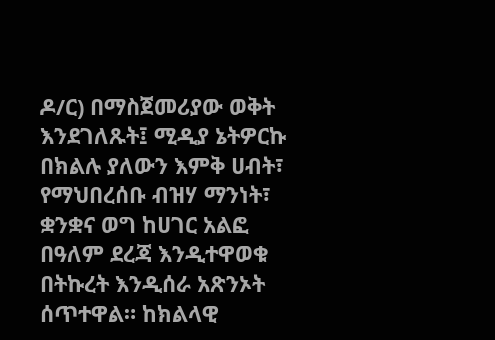ዶ/ር) በማስጀመሪያው ወቅት እንደገለጹት፤ ሚዲያ ኔትዎርኩ በክልሉ ያለውን እምቅ ሀብት፣ የማህበረሰቡ ብዝሃ ማንነት፣ ቋንቋና ወግ ከሀገር አልፎ በዓለም ደረጃ እንዲተዋወቁ በትኩረት እንዲሰራ አጽንኦት ሰጥተዋል። ከክልላዊ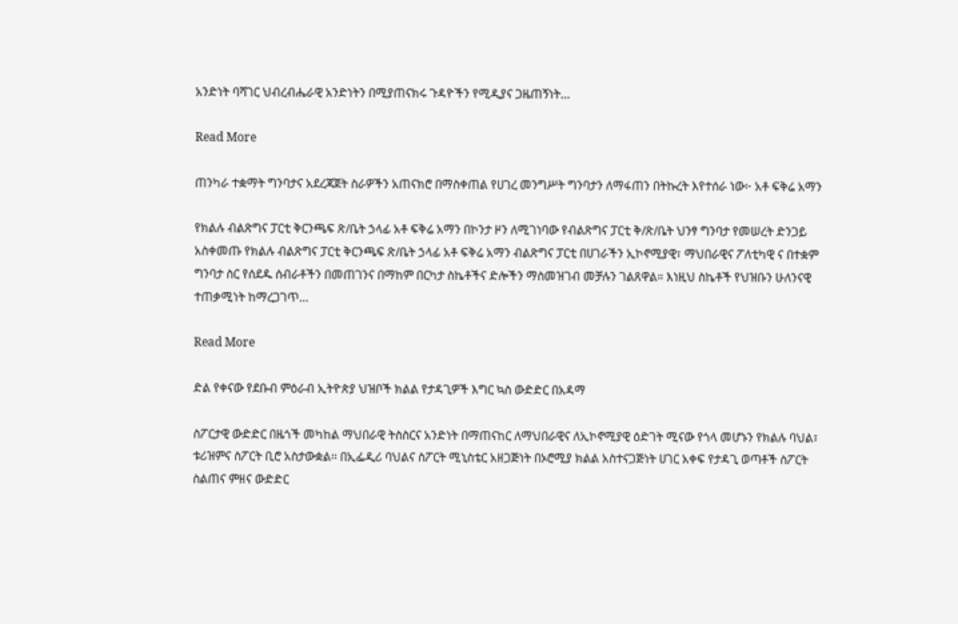አንድነት ባሻገር ህብረብሔራዊ አንድነትን በሚያጠናክሩ ጉዳዮችን የሚዲያና ጋዜጠኝነት…

Read More

ጠንካራ ተቋማት ግንባታና አደረጃጀት ስራዎችን አጠናክሮ በማስቀጠል የሀገረ መንግሥት ግንባታን ለማፋጠን በትኩረት እየተሰራ ነው፦ አቶ ፍቅሬ አማን

የክልሉ ብልጽግና ፓርቲ ቅርንጫፍ ጽ/ቤት ኃላፊ አቶ ፍቅሬ አማን በኮንታ ዞን ለሚገነባው የብልጽግና ፓርቲ ቅ/ጽ/ቤት ህንፃ ግንባታ የመሠረት ድንጋይ አስቀመጡ የክልሉ ብልጽግና ፓርቲ ቅርንጫፍ ጽ/ቤት ኃላፊ አቶ ፍቅሬ አማን ብልጽግና ፓርቲ በሀገራችን ኢኮኖሚያዊ፣ ማህበራዊና ፖለቲካዊ ና በተቋም ግንባታ ስር የሰደዱ ሰብራቶችን በመጠገንና በማከም በርካታ ስኬቶችና ድሎችን ማስመዝገብ መቻሉን ገልጸዋል። እነዚህ ስኬቶች የህዝቡን ሁለንናዊ ተጠቃሚነት ከማረጋገጥ…

Read More

ድል የቀናው የደቡብ ምዕራብ ኢትዮጵያ ህዝቦች ክልል የታዳጊዎች እግር ኳስ ውድድር በአዳማ

ስፖርታዊ ውድድር በዜጎች መካከል ማህበራዊ ትስስርና አንድነት በማጠናከር ለማህበራዊና ለኢኮኖሚያዊ ዕድገት ሚናው የጎላ መሆኑን የክልሉ ባህል፣ ቱሪዝምና ስፖርት ቢሮ አስታውቋል፡፡ በኢፌዲሪ ባህልና ስፖርት ሚኒስቴር አዘጋጅነት በኦሮሚያ ክልል አስተናጋጅነት ሀገር አቀፍ የታዳጊ ወጣቶች ስፖርት ስልጠና ምዘና ውድድር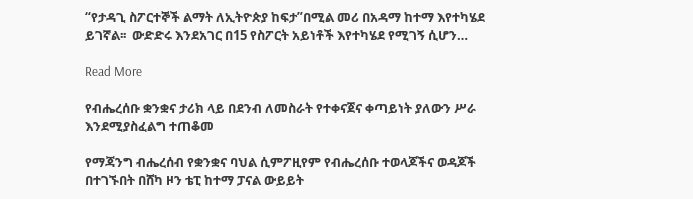“የታዳጊ ስፖርተኞች ልማት ለኢትዮጵያ ከፍታ”በሚል መሪ በአዳማ ከተማ እየተካሄደ ይገኛል፡፡  ውድድሩ እንደአገር በ15 የስፖርት አይነቶች እየተካሄደ የሚገኝ ሲሆን…

Read More

የብሔረሰቡ ቋንቋና ታሪክ ላይ በደንብ ለመስራት የተቀናጀና ቀጣይነት ያለውን ሥራ እንደሚያስፈልግ ተጠቆመ

የማጃንግ ብሔረሰብ የቋንቋና ባህል ሲምፖዚየም የብሔረሰቡ ተወላጆችና ወዳጆች በተገኙበት በሸካ ዞን ቴፒ ከተማ ፓናል ውይይት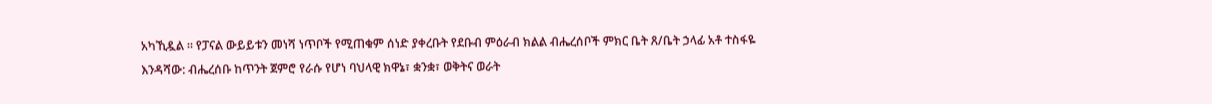አካኺዷል ። የፓናል ውይይቱን መነሻ ነጥቦች የሚጠቁም ሰነድ ያቀረቡት የደቡብ ምዕራብ ክልል ብሔረሰቦች ምክር ቤት ጸ/ቤት ኃላፊ አቶ ተስፋዬ እንዳሻው: ብሔረሰቡ ከጥንት ጀምሮ የራሱ የሆነ ባህላዊ ክዋኔ፣ ቋንቋ፣ ወቅትና ወራት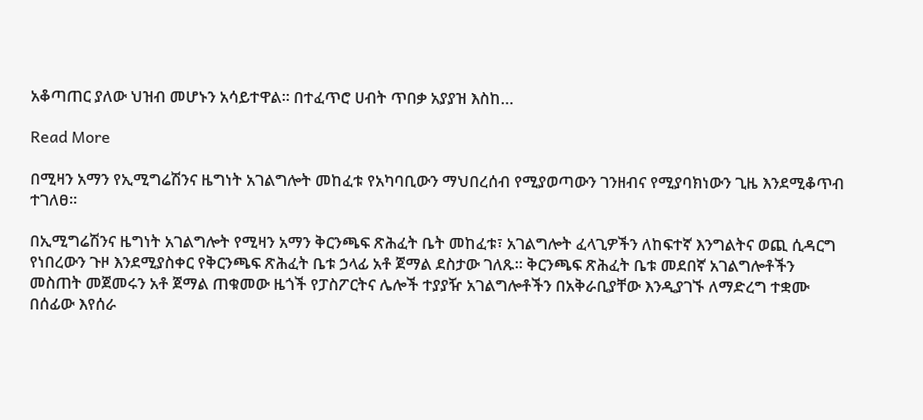አቆጣጠር ያለው ህዝብ መሆኑን አሳይተዋል። በተፈጥሮ ሀብት ጥበቃ አያያዝ እስከ…

Read More

በሚዛን አማን የኢሚግሬሽንና ዜግነት አገልግሎት መከፈቱ የአካባቢውን ማህበረሰብ የሚያወጣውን ገንዘብና የሚያባክነውን ጊዜ እንደሚቆጥብ ተገለፀ።

በኢሚግሬሽንና ዜግነት አገልግሎት የሚዛን አማን ቅርንጫፍ ጽሕፈት ቤት መከፈቱ፣ አገልግሎት ፈላጊዎችን ለከፍተኛ እንግልትና ወጪ ሲዳርግ የነበረውን ጉዞ እንደሚያስቀር የቅርንጫፍ ጽሕፈት ቤቱ ኃላፊ አቶ ጀማል ደስታው ገለጹ። ቅርንጫፍ ጽሕፈት ቤቱ መደበኛ አገልግሎቶችን መስጠት መጀመሩን አቶ ጀማል ጠቁመው ዜጎች የፓስፖርትና ሌሎች ተያያዥ አገልግሎቶችን በአቅራቢያቸው እንዲያገኙ ለማድረግ ተቋሙ በሰፊው እየሰራ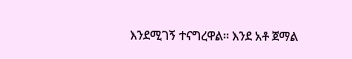እንደሚገኝ ተናግረዋል። እንደ አቶ ጀማል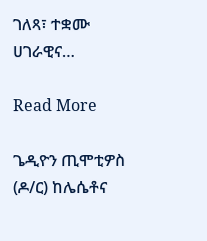ገለጻ፣ ተቋሙ ሀገራዊና…

Read More

ጌዲዮን ጢሞቲዎስ (ዶ/ር) ከሌሴቶና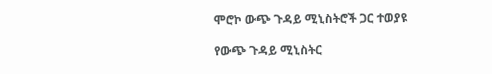ሞሮኮ ውጭ ጉዳይ ሚኒስትሮች ጋር ተወያዩ

የውጭ ጉዳይ ሚኒስትር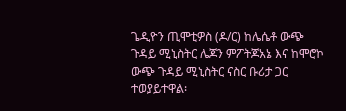ጌዲዮን ጢሞቲዎስ (ዶ/ር) ከሌሴቶ ውጭ ጉዳይ ሚኒስትር ሌጆን ምፖትጆአኔ እና ከሞሮኮ ውጭ ጉዳይ ሚኒስትር ናስር ቡሪታ ጋር ተወያይተዋል፡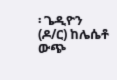፡ ጌዲዮን (ዶ/ር) ከሌሴቶ ውጭ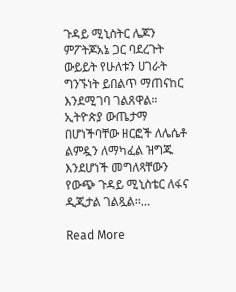ጉዳይ ሚኒስትር ሌጆን ምፖትጆአኔ ጋር ባደረጉት ውይይት የሁለቱን ሀገራት ግንኙነት ይበልጥ ማጠናከር እንደሚገባ ገልጸዋል። ኢትዮጵያ ውጤታማ በሆነችባቸው ዘርፎች ለሌሴቶ ልምዷን ለማካፈል ዝግጁ እንደሆነች መግለጻቸውን የውጭ ጉዳይ ሚኒስቴር ለፋና ዲጂታል ገልጿል፡፡…

Read More